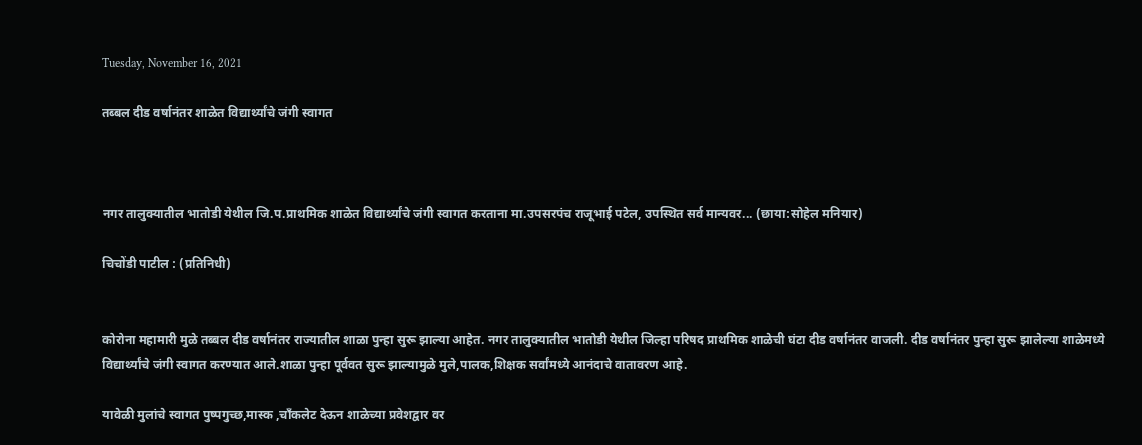Tuesday, November 16, 2021

तब्बल दीड वर्षानंतर शाळेत विद्यार्थ्यांचे जंगी स्वागत



नगर तालुक्यातील भातोडी येथील जि.प.प्राथमिक शाळेत विद्यार्थ्यांचे जंगी स्वागत करताना मा.उपसरपंच राजूभाई पटेल, उपस्थित सर्व मान्यवर... (छाया:सोहेल मनियार)

चिचोंडी पाटील : (प्रतिनिधी)


कोरोना महामारी मुळे तब्बल दीड वर्षानंतर राज्यातील शाळा पुन्हा सुरू झाल्या आहेत. नगर तालुक्यातील भातोडी येथील जिल्हा परिषद प्राथमिक शाळेची घंटा दीड वर्षानंतर वाजली. दीड वर्षानंतर पुन्हा सुरू झालेल्या शाळेमध्ये विद्यार्थ्यांचे जंगी स्वागत करण्यात आले.शाळा पुन्हा पूर्ववत सुरू झाल्यामुळे मुले,पालक,शिक्षक सर्वांमध्ये आनंदाचे वातावरण आहे.

यावेळी मुलांचे स्वागत पुष्पगुच्छ,मास्क ,चाँकलेट देऊन शाळेच्या प्रवेशद्वार वर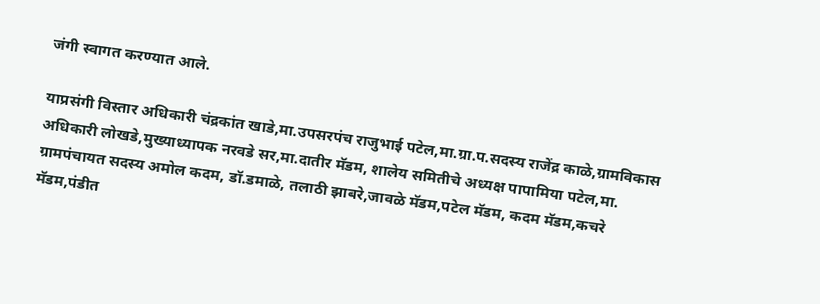जंगी स्वागत करण्यात आले.

याप्रसंगी विस्तार अधिकारी चंद्रकांत खाडे,मा.उपसरपंच राजुभाई पटेल,मा.ग्रा.प.सदस्य राजेंद्र काळे,ग्रामविकास अधिकारी लोखडे,मुख्याध्यापक नरवडे सर,मा.दातीर मॅडम, शालेय समितीचे अध्यक्ष पापामिया पटेल,मा. ग्रामपंचायत सदस्य अमोल कदम, डॉ.डमाळे, तलाठी झाबरे,जावळे मॅडम,पटेल मॅडम, कदम मॅडम,कचरे मॅडम,पंडीत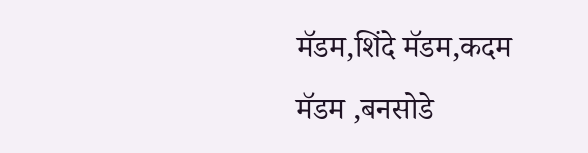मॅडम,शिंदे मॅडम,कदम मॅडम ,बनसोडे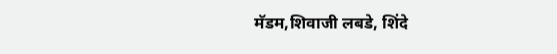मॅडम,शिवाजी लबडे, शिंदे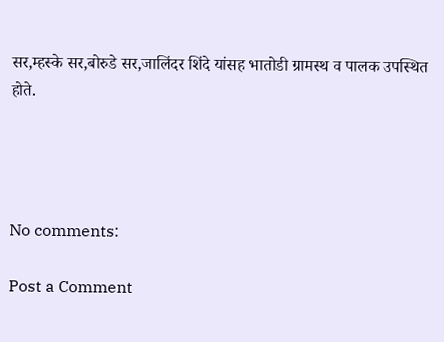सर,म्हस्के सर,बोरुडे सर,जालिंदर शिंदे यांसह भातोडी ग्रामस्थ व पालक उपस्थित होते.




No comments:

Post a Comment